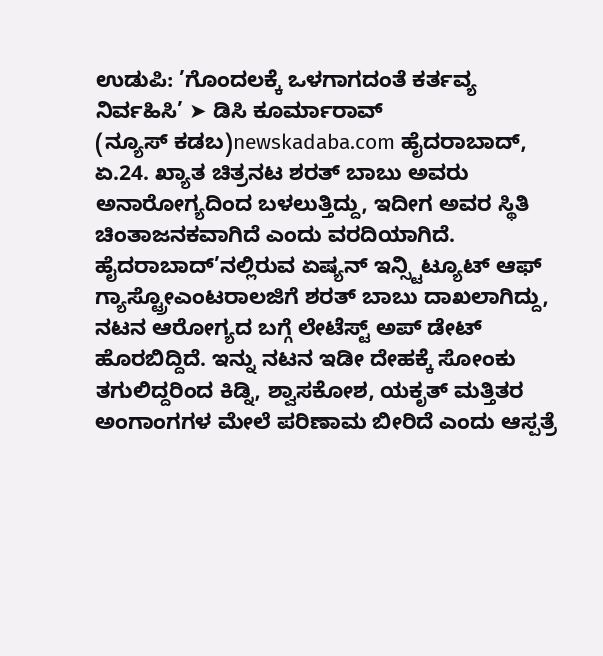ಉಡುಪಿ: ’ಗೊಂದಲಕ್ಕೆ ಒಳಗಾಗದಂತೆ ಕರ್ತವ್ಯ ನಿರ್ವಹಿಸಿ’ ➤ ಡಿಸಿ ಕೂರ್ಮಾರಾವ್
(ನ್ಯೂಸ್ ಕಡಬ)newskadaba.com ಹೈದರಾಬಾದ್, ಏ.24. ಖ್ಯಾತ ಚಿತ್ರನಟ ಶರತ್ ಬಾಬು ಅವರು ಅನಾರೋಗ್ಯದಿಂದ ಬಳಲುತ್ತಿದ್ದು, ಇದೀಗ ಅವರ ಸ್ಥಿತಿ ಚಿಂತಾಜನಕವಾಗಿದೆ ಎಂದು ವರದಿಯಾಗಿದೆ. ಹೈದರಾಬಾದ್’ನಲ್ಲಿರುವ ಏಷ್ಯನ್ ಇನ್ಸ್ಟಿಟ್ಯೂಟ್ ಆಫ್ ಗ್ಯಾಸ್ಟ್ರೋಎಂಟರಾಲಜಿಗೆ ಶರತ್ ಬಾಬು ದಾಖಲಾಗಿದ್ದು, ನಟನ ಆರೋಗ್ಯದ ಬಗ್ಗೆ ಲೇಟೆಸ್ಟ್ ಅಪ್ ಡೇಟ್ ಹೊರಬಿದ್ದಿದೆ. ಇನ್ನು ನಟನ ಇಡೀ ದೇಹಕ್ಕೆ ಸೋಂಕು ತಗುಲಿದ್ದರಿಂದ ಕಿಡ್ನಿ, ಶ್ವಾಸಕೋಶ, ಯಕೃತ್ ಮತ್ತಿತರ ಅಂಗಾಂಗಗಳ ಮೇಲೆ ಪರಿಣಾಮ ಬೀರಿದೆ ಎಂದು ಆಸ್ಪತ್ರೆ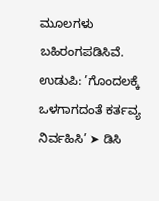ಮೂಲಗಳು ಬಹಿರಂಗಪಡಿಸಿವೆ.
ಉಡುಪಿ: ’ಗೊಂದಲಕ್ಕೆ ಒಳಗಾಗದಂತೆ ಕರ್ತವ್ಯ ನಿರ್ವಹಿಸಿ’ ➤ ಡಿಸಿ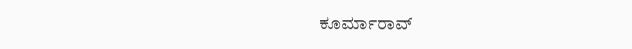ಕೂರ್ಮಾರಾವ್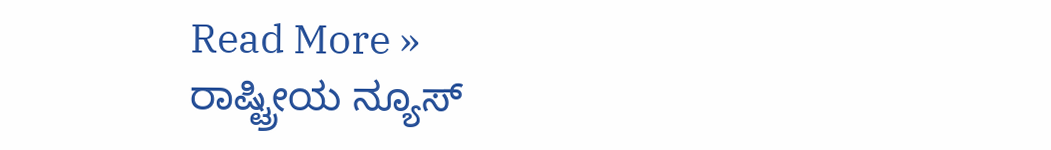Read More »
ರಾಷ್ಟ್ರೀಯ ನ್ಯೂಸ್